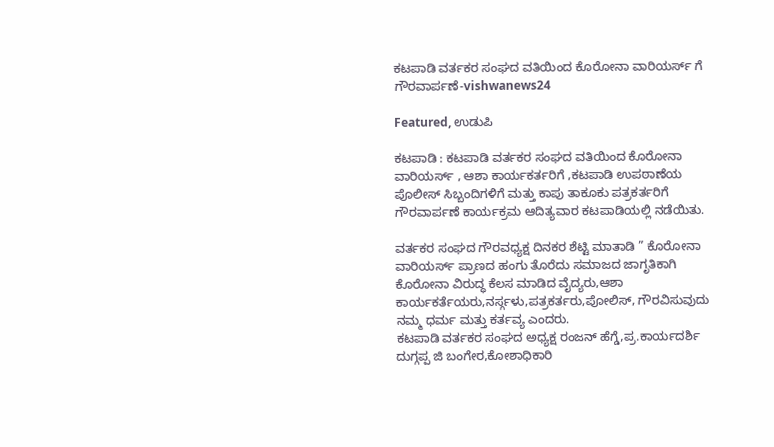ಕಟಪಾಡಿ ವರ್ತಕರ ಸಂಘದ ವತಿಯಿಂದ ಕೊರೋನಾ ವಾರಿಯರ್ಸ್ ಗೆ ಗೌರವಾರ್ಪಣೆ-vishwanews24

Featured, ಉಡುಪಿ

ಕಟಪಾಡಿ : ಕಟಪಾಡಿ ವರ್ತಕರ ಸಂಘದ ವತಿಯಿಂದ ಕೊರೋನಾ ವಾರಿಯರ್ಸ್ , ಆಶಾ ಕಾರ್ಯಕರ್ತರಿಗೆ ,ಕಟಪಾಡಿ ಉಪಠಾಣೆಯ ಪೊಲೀಸ್ ಸಿಬ್ಬಂದಿಗಳಿಗೆ ಮತ್ತು ಕಾಪು ತಾಕೂಕು ಪತ್ರಕರ್ತರಿಗೆ ಗೌರವಾರ್ಪಣೆ ಕಾರ್ಯಕ್ರಮ ಆದಿತ್ಯವಾರ ಕಟಪಾಡಿಯಲ್ಲಿ ನಡೆಯಿತು.

ವರ್ತಕರ ಸಂಘದ ಗೌರವಧ್ಯಕ್ಷ ದಿನಕರ ಶೆಟ್ಟಿ ಮಾತಾಡಿ ” ಕೊರೋನಾ ವಾರಿಯರ್ಸ್‌ ಪ್ರಾಣದ ಹಂಗು ತೊರೆದು ಸಮಾಜದ ಜಾಗೃತಿಕಾಗಿ ಕೊರೋನಾ ವಿರುದ್ಧ ಕೆಲಸ‌ ಮಾಡಿದ ವೈದ್ಯರು,ಆಶಾ ಕಾರ್ಯಕರ್ತೆಯರು,ನರ್ಸ್ಗಳು,ಪತ್ರಕರ್ತರು,ಪೋಲಿಸ್, ಗೌರವಿಸುವುದು ನಮ್ಮ ಧರ್ಮ ಮತ್ತು ಕರ್ತವ್ಯ ಎಂದರು.
ಕಟಪಾಡಿ ವರ್ತಕರ ಸಂಘದ ಅಧ್ಯಕ್ಷ ರಂಜನ್ ಹೆಗ್ಡೆ,ಪ್ರ.ಕಾರ್ಯದರ್ಶಿ ದುಗ್ಗಪ್ಪ ಜಿ ಬಂಗೇರ,ಕೋಶಾಧಿಕಾರಿ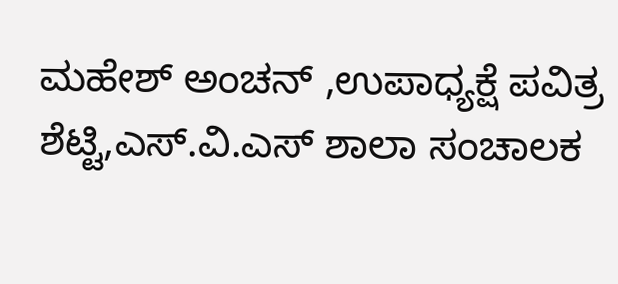ಮಹೇಶ್ ಅಂಚನ್ ,ಉಪಾಧ್ಯಕ್ಷೆ ಪವಿತ್ರ ಶೆಟ್ಟಿ,ಎಸ್.ವಿ.ಎಸ್ ಶಾಲಾ‌ ಸಂಚಾಲಕ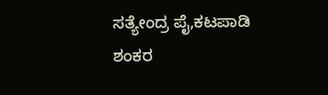ಸತ್ಯೇಂದ್ರ ಪೈ,ಕಟಪಾಡಿ‌ ಶಂಕರ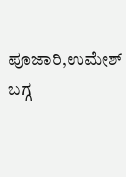ಪೂಜಾರಿ,ಉಮೇಶ್ ಬಗ್ಗ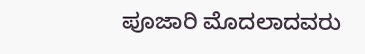ಪೂಜಾರಿ ಮೊದಲಾದವರು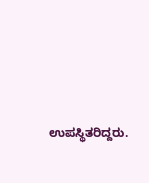ಉಪಸ್ಥಿತರಿದ್ದರು.